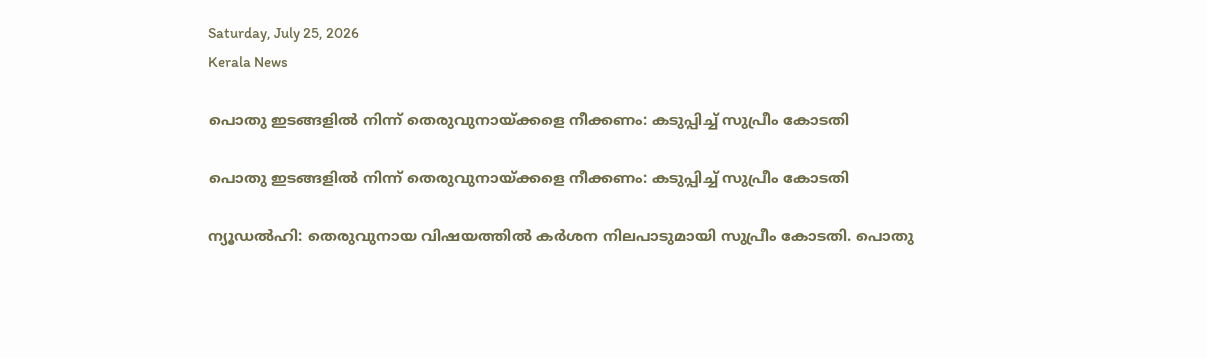Saturday, July 25, 2026
Kerala News

പൊതു ഇടങ്ങളില്‍ നിന്ന് തെരുവുനായ്ക്കളെ നീക്കണം: കടുപ്പിച്ച് സുപ്രീം കോടതി

പൊതു ഇടങ്ങളില്‍ നിന്ന് തെരുവുനായ്ക്കളെ നീക്കണം: കടുപ്പിച്ച് സുപ്രീം കോടതി

ന്യൂഡല്‍ഹി: തെരുവുനായ വിഷയത്തില്‍ കര്‍ശന നിലപാടുമായി സുപ്രീം കോടതി. പൊതു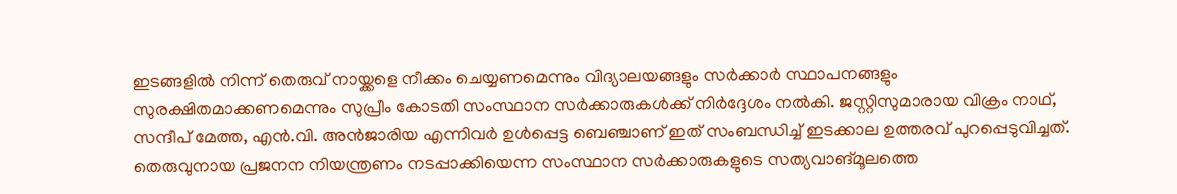ഇടങ്ങളില്‍ നിന്ന് തെരുവ് നായ്ക്കളെ നീക്കം ചെയ്യണമെന്നും വിദ്യാലയങ്ങളും സര്‍ക്കാര്‍ സ്ഥാപനങ്ങളും സുരക്ഷിതമാക്കണമെന്നും സുപ്രീം കോടതി സംസ്ഥാന സര്‍ക്കാരുകള്‍ക്ക് നിര്‍ദ്ദേശം നല്‍കി. ജസ്റ്റിസുമാരായ വിക്രം നാഥ്, സന്ദീപ് മേത്ത, എന്‍.വി. അന്‍ജാരിയ എന്നിവര്‍ ഉള്‍പ്പെട്ട ബെഞ്ചാണ് ഇത് സംബന്ധിച്ച് ഇടക്കാല ഉത്തരവ് പുറപ്പെടുവിച്ചത്. തെരുവുനായ പ്രജനന നിയന്ത്രണം നടപ്പാക്കിയെന്ന സംസ്ഥാന സര്‍ക്കാരുകളുടെ സത്യവാങ്മൂലത്തെ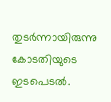തുടര്‍ന്നായിരുന്നു കോടതിയുടെ ഇടപെടല്‍.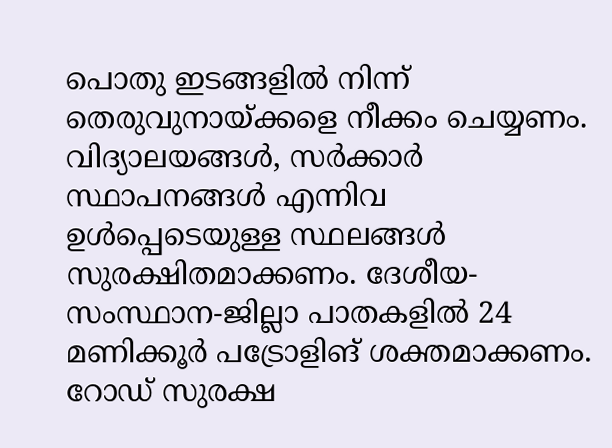പൊതു ഇടങ്ങളില്‍ നിന്ന് തെരുവുനായ്ക്കളെ നീക്കം ചെയ്യണം. വിദ്യാലയങ്ങള്‍, സര്‍ക്കാര്‍ സ്ഥാപനങ്ങള്‍ എന്നിവ ഉള്‍പ്പെടെയുള്ള സ്ഥലങ്ങള്‍ സുരക്ഷിതമാക്കണം. ദേശീയ-സംസ്ഥാന-ജില്ലാ പാതകളില്‍ 24 മണിക്കൂര്‍ പട്രോളിങ് ശക്തമാക്കണം. റോഡ് സുരക്ഷ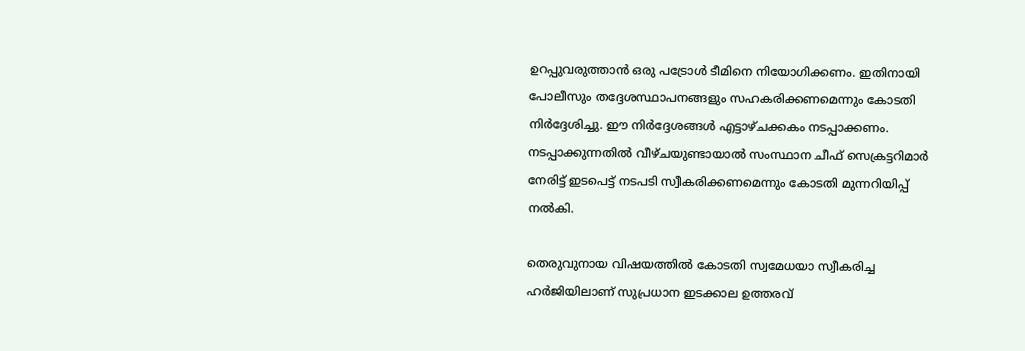ഉറപ്പുവരുത്താന്‍ ഒരു പട്രോള്‍ ടീമിനെ നിയോഗിക്കണം. ഇതിനായി പോലീസും തദ്ദേശസ്ഥാപനങ്ങളും സഹകരിക്കണമെന്നും കോടതി നിര്‍ദ്ദേശിച്ചു. ഈ നിര്‍ദ്ദേശങ്ങള്‍ എട്ടാഴ്ചക്കകം നടപ്പാക്കണം. നടപ്പാക്കുന്നതില്‍ വീഴ്ചയുണ്ടായാല്‍ സംസ്ഥാന ചീഫ് സെക്രട്ടറിമാര്‍ നേരിട്ട് ഇടപെട്ട് നടപടി സ്വീകരിക്കണമെന്നും കോടതി മുന്നറിയിപ്പ് നല്‍കി.

തെരുവുനായ വിഷയത്തില്‍ കോടതി സ്വമേധയാ സ്വീകരിച്ച ഹര്‍ജിയിലാണ് സുപ്രധാന ഇടക്കാല ഉത്തരവ്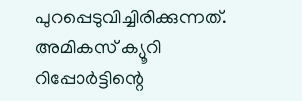പുറപ്പെടുവിച്ചിരിക്കുന്നത്. അമികസ് ക്യൂറി റിപ്പോര്‍ട്ടിന്റെ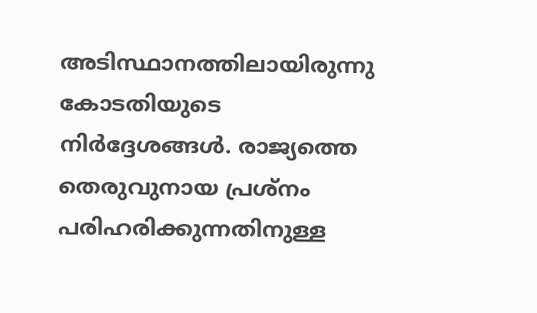അടിസ്ഥാനത്തിലായിരുന്നു കോടതിയുടെ നിര്‍ദ്ദേശങ്ങള്‍. രാജ്യത്തെ തെരുവുനായ പ്രശ്‌നം പരിഹരിക്കുന്നതിനുള്ള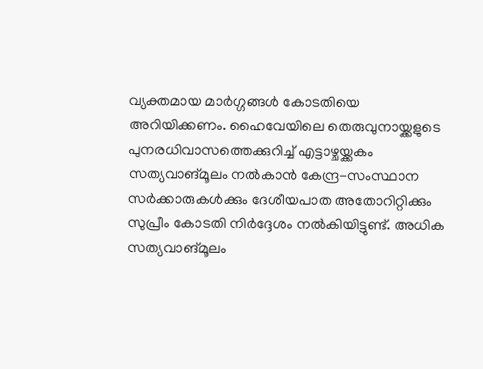വ്യക്തമായ മാര്‍ഗ്ഗങ്ങള്‍ കോടതിയെ അറിയിക്കണം. ഹൈവേയിലെ തെരുവുനായ്ക്കളുടെ പുനരധിവാസത്തെക്കുറിച്ച് എട്ടാഴ്ചയ്ക്കകം സത്യവാങ്മൂലം നല്‍കാന്‍ കേന്ദ്ര-സംസ്ഥാന സര്‍ക്കാരുകള്‍ക്കും ദേശീയപാത അതോറിറ്റിക്കും സുപ്രീം കോടതി നിര്‍ദ്ദേശം നല്‍കിയിട്ടുണ്ട്. അധിക സത്യവാങ്മൂലം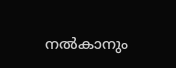നല്‍കാനും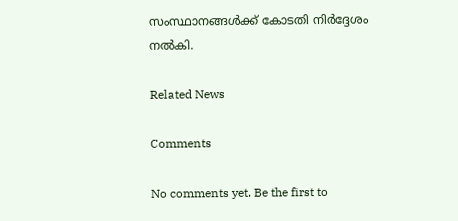സംസ്ഥാനങ്ങള്‍ക്ക് കോടതി നിര്‍ദ്ദേശം നല്‍കി.

Related News

Comments

No comments yet. Be the first to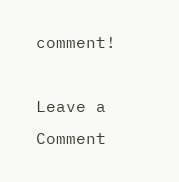comment!

Leave a Comment